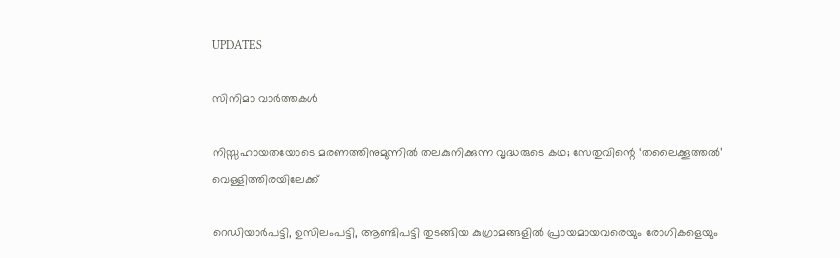UPDATES

സിനിമാ വാര്‍ത്തകള്‍

നിസ്സഹായതയോടെ മരണത്തിനുമുന്നിൽ തലകുനിക്കുന്ന വൃദ്ധരുടെ കഥ; സേതുവിന്റെ ‘തലൈക്കൂത്തൽ’ വെള്ളിത്തിരയിലേക്ക്

റെഡിയാർപട്ടി, ഉസിലംപട്ടി, ആണ്ടിപട്ടി തുടങ്ങിയ കുഗ്രാമങ്ങളിൽ പ്രായമായവരെയും രോഗികളെയും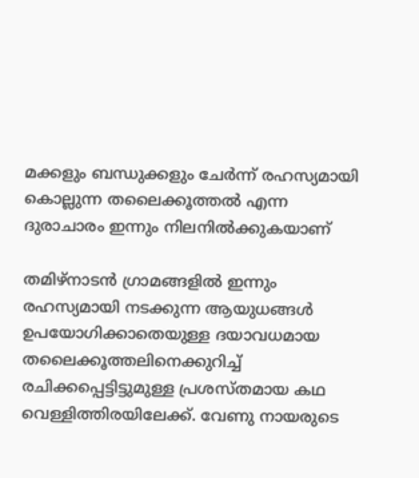മക്കളും ബന്ധുക്കളും ചേർന്ന‌് രഹസ്യമായി കൊല്ലുന്ന തലൈക്കൂത്തൽ എന്ന ദുരാചാരം ഇന്നും നിലനിൽക്കുകയാണ്

തമിഴ‌്നാടൻ ഗ്രാമങ്ങളിൽ ഇന്നും രഹസ്യമായി നടക്കുന്ന ആയുധങ്ങൾ ഉപയോഗിക്കാതെയുള്ള ദയാവധമായ തലൈക്കൂത്തലിനെക്കുറിച്ച‌് രചിക്കപ്പെട്ടിട്ടുമുള്ള പ്രശസ‌്തമായ കഥ വെള്ളിത്തിരയിലേക്ക്. വേണു നായരുടെ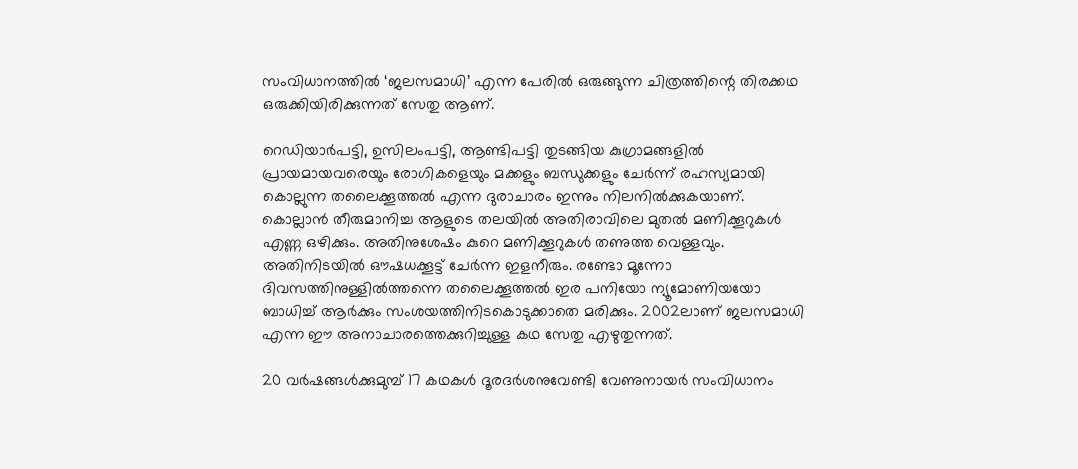സംവിധാനത്തിൽ ‘ജലസമാധി’ എന്ന പേരിൽ ഒരുങ്ങുന്ന ചിത്രത്തിന്റെ തിരക്കഥ ഒരുക്കിയിരിക്കുന്നത് സേതു ആണ്.

റെഡിയാർപട്ടി, ഉസിലംപട്ടി, ആണ്ടിപട്ടി തുടങ്ങിയ കുഗ്രാമങ്ങളിൽ പ്രായമായവരെയും രോഗികളെയും മക്കളും ബന്ധുക്കളും ചേർന്ന‌് രഹസ്യമായി കൊല്ലുന്ന തലൈക്കൂത്തൽ എന്ന ദുരാചാരം ഇന്നും നിലനിൽക്കുകയാണ്. കൊല്ലാൻ തീരുമാനിച്ച ആളുടെ തലയിൽ അതിരാവിലെ മുതൽ മണിക്കൂറുകൾ എണ്ണ ഒഴിക്കും. അതിനുശേഷം കുറെ മണിക്കൂറുകൾ തണുത്ത വെള്ളവും. അതിനിടയിൽ ഔഷധക്കൂട്ട് ചേർന്ന ഇളനീരും. രണ്ടോ മൂന്നോ ദിവസത്തിനുള്ളിൽത്തന്നെ തലൈക്കൂത്തൽ ഇര പനിയോ ന്യൂമോണിയയോ ബാധിച്ച് ആർക്കും സംശയത്തിനിടകൊടുക്കാതെ മരിക്കും. 2002ലാണ് ജലസമാധി എന്ന ഈ അനാചാരത്തെക്കുറിച്ചുള്ള കഥ സേതു എഴുതുന്നത്.

20 വർഷങ്ങൾക്കുമുമ്പ‌് 17 കഥകൾ ദൂരദർശനുവേണ്ടി വേണുനായർ സംവിധാനം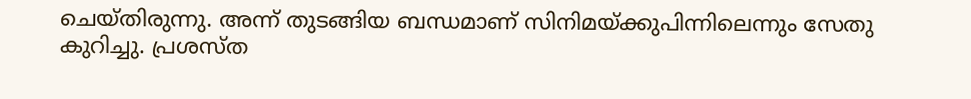ചെയ്തിരുന്നു. അന്ന് തുടങ്ങിയ ബന്ധമാണ് സിനിമയ‌്ക്കുപിന്നിലെന്നും സേതു കുറിച്ചു. പ്രശസ്ത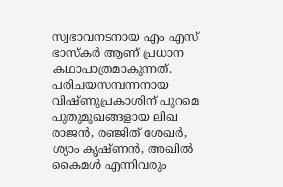സ്വഭാവനടനായ എം എസ‌് ഭാസ്കർ ആണ് പ്രധാന കഥാപാത്രമാകുന്നത്. പരിചയസമ്പന്നനായ വിഷ്ണുപ്രകാശിന് പുറമെ പുതുമുഖങ്ങളായ ലിഖ രാജൻ, രഞ്ജിത് ശേഖർ, ശ്യാം കൃഷ്ണൻ, അഖിൽ കൈമൾ എന്നിവരും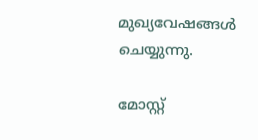മുഖ്യവേഷങ്ങൾ ചെയ്യുന്നു.

മോസ്റ്റ്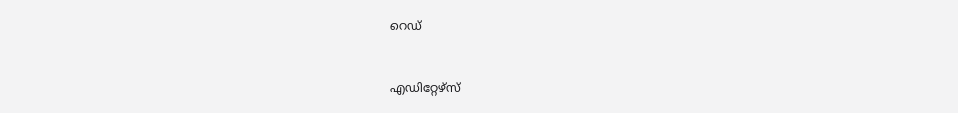റെഡ്


എഡിറ്റേഴ്സ്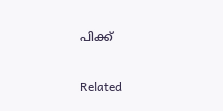പിക്ക്


Related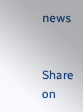news


Share on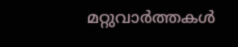മറ്റുവാര്‍ത്തകള്‍